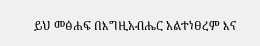ይህ መፅሐፍ በእግዚአብሔር አልተነፀረም እና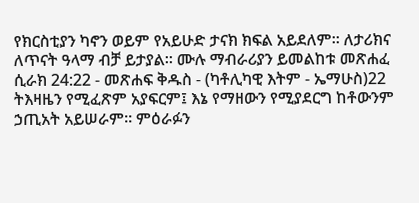የክርስቲያን ካኖን ወይም የአይሁድ ታናክ ክፍል አይደለም። ለታሪክና ለጥናት ዓላማ ብቻ ይታያል። ሙሉ ማብራሪያን ይመልከቱ መጽሐፈ ሲራክ 24:22 - መጽሐፍ ቅዱስ - (ካቶሊካዊ እትም - ኤማሁስ)22 ትእዛዜን የሚፈጽም አያፍርም፤ እኔ የማዘውን የሚያደርግ ከቶውንም ኃጢአት አይሠራም። ምዕራፉን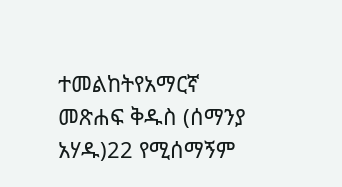ተመልከትየአማርኛ መጽሐፍ ቅዱስ (ሰማንያ አሃዱ)22 የሚሰማኝም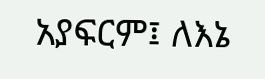አያፍርም፤ ለእኔ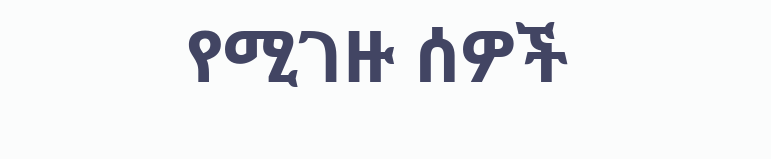የሚገዙ ሰዎች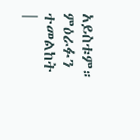አይስቱም። ምዕራፉን ተመልከት |